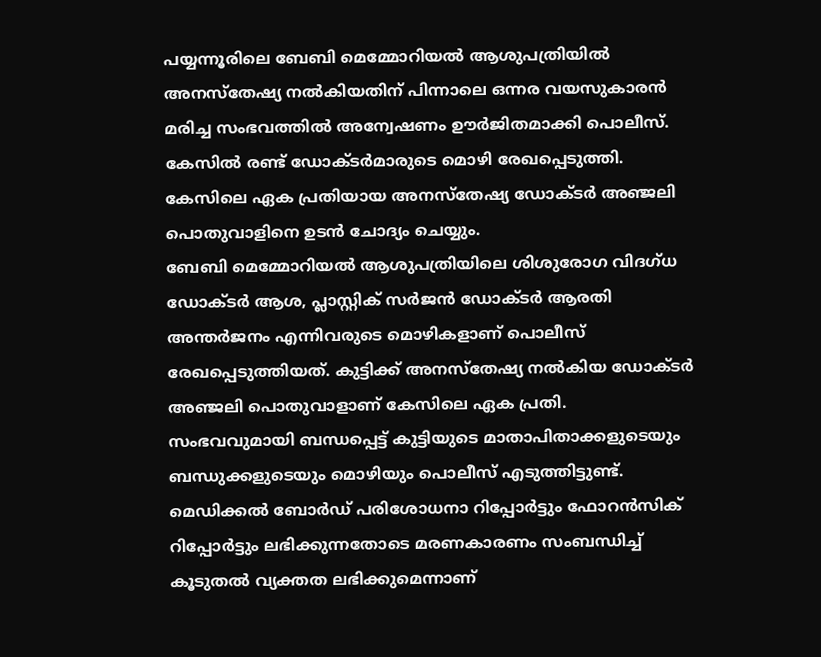പയ്യന്നൂരിലെ ബേബി മെമ്മോറിയൽ ആശുപത്രിയിൽ അനസ്തേഷ്യ നൽകിയതിന് പിന്നാലെ ഒന്നര വയസുകാരൻ മരിച്ച സംഭവത്തിൽ അന്വേഷണം ഊർജിതമാക്കി പൊലീസ്. കേസിൽ രണ്ട് ഡോക്ടർമാരുടെ മൊഴി രേഖപ്പെടുത്തി. കേസിലെ ഏക പ്രതിയായ അനസ്തേഷ്യ ഡോക്ടർ അഞ്ജലി പൊതുവാളിനെ ഉടൻ ചോദ്യം ചെയ്യും.
ബേബി മെമ്മോറിയൽ ആശുപത്രിയിലെ ശിശുരോഗ വിദഗ്ധ ഡോക്ടർ ആശ, പ്ലാസ്റ്റിക് സർജൻ ഡോക്ടർ ആരതി അന്തർജനം എന്നിവരുടെ മൊഴികളാണ് പൊലീസ് രേഖപ്പെടുത്തിയത്. കുട്ടിക്ക് അനസ്തേഷ്യ നൽകിയ ഡോക്ടർ അഞ്ജലി പൊതുവാളാണ് കേസിലെ ഏക പ്രതി.
സംഭവവുമായി ബന്ധപ്പെട്ട് കുട്ടിയുടെ മാതാപിതാക്കളുടെയും ബന്ധുക്കളുടെയും മൊഴിയും പൊലീസ് എടുത്തിട്ടുണ്ട്. മെഡിക്കൽ ബോർഡ് പരിശോധനാ റിപ്പോർട്ടും ഫോറൻസിക് റിപ്പോർട്ടും ലഭിക്കുന്നതോടെ മരണകാരണം സംബന്ധിച്ച് കൂടുതൽ വ്യക്തത ലഭിക്കുമെന്നാണ്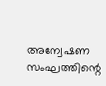അന്വേഷണ സംഘത്തിന്റെ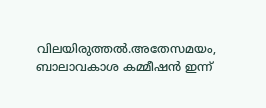വിലയിരുത്തൽ.അതേസമയം, ബാലാവകാശ കമ്മീഷൻ ഇന്ന്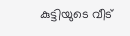കുട്ടിയുടെ വീട്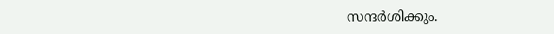സന്ദർശിക്കും.